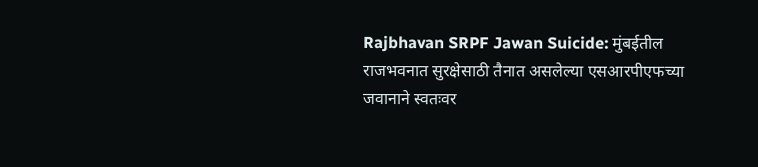Rajbhavan SRPF Jawan Suicide: मुंबईतील राजभवनात सुरक्षेसाठी तैनात असलेल्या एसआरपीएफच्या जवानाने स्वतःवर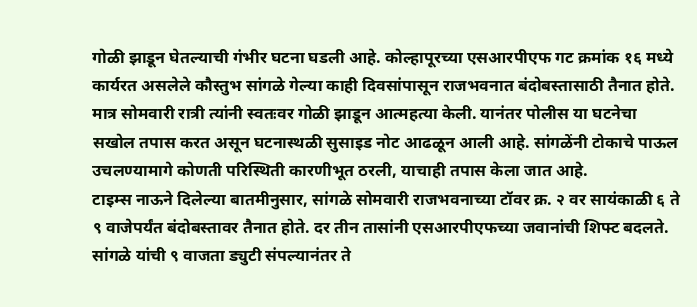गोळी झाडून घेतल्याची गंभीर घटना घडली आहे. कोल्हापूरच्या एसआरपीएफ गट क्रमांक १६ मध्ये कार्यरत असलेले कौस्तुभ सांगळे गेल्या काही दिवसांपासून राजभवनात बंदोबस्तासाठी तैनात होते. मात्र सोमवारी रात्री त्यांनी स्वतःवर गोळी झाडून आत्महत्या केली. यानंतर पोलीस या घटनेचा सखोल तपास करत असून घटनास्थळी सुसाइड नोट आढळून आली आहे. सांगळेंनी टोकाचे पाऊल उचलण्यामागे कोणती परिस्थिती कारणीभूत ठरली, याचाही तपास केला जात आहे.
टाइम्स नाऊने दिलेल्या बातमीनुसार, सांगळे सोमवारी राजभवनाच्या टॉवर क्र. २ वर सायंकाळी ६ ते ९ वाजेपर्यंत बंदोबस्तावर तैनात होते. दर तीन तासांनी एसआरपीएफच्या जवानांची शिफ्ट बदलते. सांगळे यांची ९ वाजता ड्युटी संपल्यानंतर ते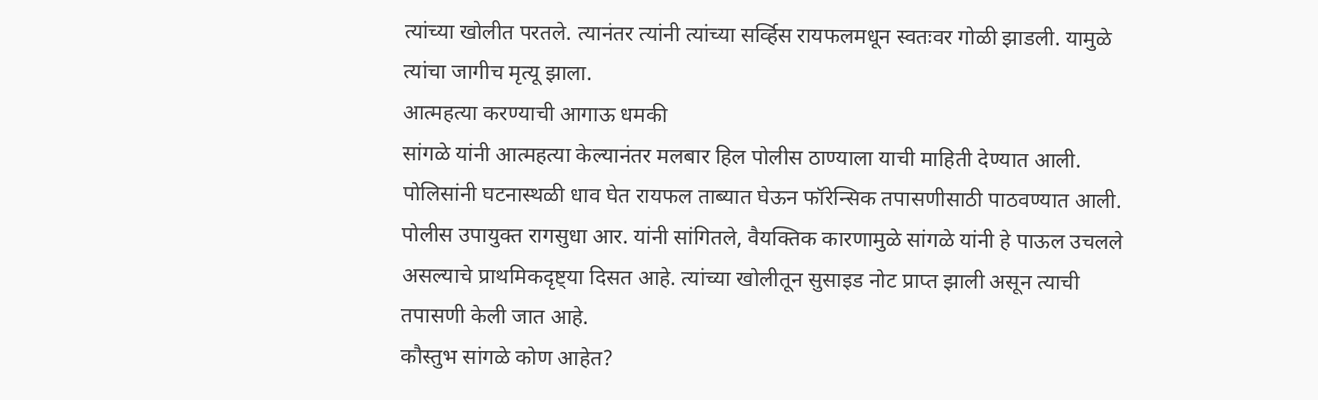त्यांच्या खोलीत परतले. त्यानंतर त्यांनी त्यांच्या सर्व्हिस रायफलमधून स्वतःवर गोळी झाडली. यामुळे त्यांचा जागीच मृत्यू झाला.
आत्महत्या करण्याची आगाऊ धमकी
सांगळे यांनी आत्महत्या केल्यानंतर मलबार हिल पोलीस ठाण्याला याची माहिती देण्यात आली. पोलिसांनी घटनास्थळी धाव घेत रायफल ताब्यात घेऊन फॉरेन्सिक तपासणीसाठी पाठवण्यात आली. पोलीस उपायुक्त रागसुधा आर. यांनी सांगितले, वैयक्तिक कारणामुळे सांगळे यांनी हे पाऊल उचलले असल्याचे प्राथमिकदृष्ट्या दिसत आहे. त्यांच्या खोलीतून सुसाइड नोट प्राप्त झाली असून त्याची तपासणी केली जात आहे.
कौस्तुभ सांगळे कोण आहेत?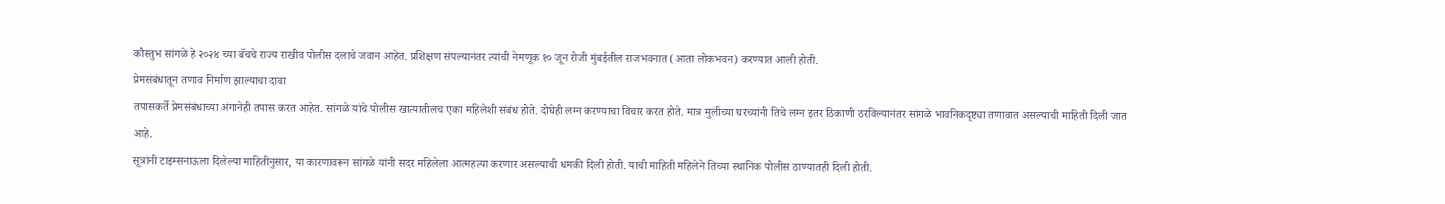कौस्तुभ सांगळे हे २०२४ च्या बॅचचे राज्य राखीव पोलीस दलाचे जवान आहेत. प्रशिक्षण संपल्यानंतर त्यांची नेमणूक १० जून रोजी मुंबईतील राजभवनात (आता लोकभवन) करण्यात आली होती.
प्रेमसंबंधातून तणाव निर्माण झाल्याचा दावा
तपासकर्ते प्रेमसंबंधाच्या अंगानेही तपास करत आहेत. सांगळे यांचे पोलीस खात्यातीलच एका महिलेशी संबंध होते. दोघेही लग्न करण्याचा विचार करत होते. मात्र मुलीच्या घरच्यांनी तिचे लग्न इतर ठिकाणी ठरविल्यानंतर सांगळे भावनिकदृष्ट्या तणावात असल्याची माहिती दिली जात आहे.
सूत्रांनी टाइम्सनाऊला दिलेल्या माहितीनुसार, या कारणावरून सांगळे यांनी सदर महिलेला आत्महत्या करणार असल्याची धमकी दिली होती. याची माहिती महिलेने तिच्या स्थानिक पोलीस ठाण्यातही दिली होती.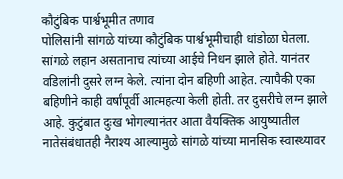कौटुंबिक पार्श्वभूमीत तणाव
पोलिसांनी सांगळे यांच्या कौटुंबिक पार्श्वभूमीचाही धांडोळा घेतला. सांगळे लहान असतानाच त्यांच्या आईचे निधन झाले होते. यानंतर वडिलांनी दुसरे लग्न केले. त्यांना दोन बहिणी आहेत. त्यापैकी एका बहिणीने काही वर्षांपूर्वी आत्महत्या केली होती. तर दुसरीचे लग्न झाले आहे. कुटुंबात दुःख भोगल्यानंतर आता वैयक्तिक आयुष्यातील नातेसंबंधातही नैराश्य आल्यामुळे सांगळे यांच्या मानसिक स्वास्थ्यावर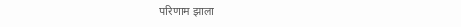परिणाम झाला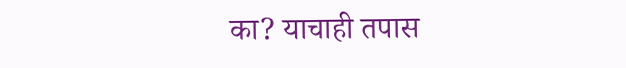का? याचाही तपास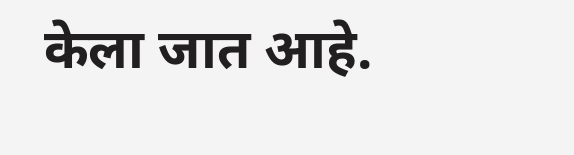केला जात आहे.